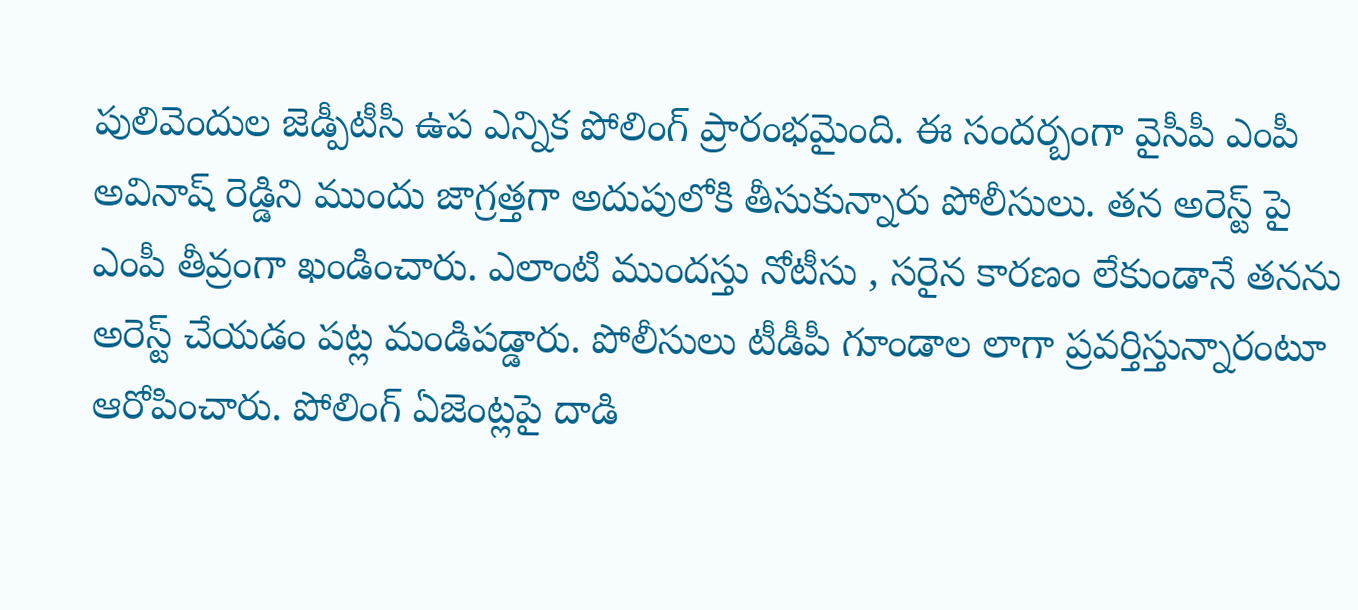పులివెందుల జెడ్పీటీసీ ఉప ఎన్నిక పోలింగ్ ప్రారంభమైంది. ఈ సందర్బంగా వైసీపీ ఎంపీ అవినాష్ రెడ్డిని ముందు జాగ్రత్తగా అదుపులోకి తీసుకున్నారు పోలీసులు. తన అరెస్ట్ పై ఎంపీ తీవ్రంగా ఖండించారు. ఎలాంటి ముందస్తు నోటీసు , సరైన కారణం లేకుండానే తనను అరెస్ట్ చేయడం పట్ల మండిపడ్డారు. పోలీసులు టీడీపీ గూండాల లాగా ప్రవర్తిస్తున్నారంటూ ఆరోపించారు. పోలింగ్ ఏజెంట్లపై దాడి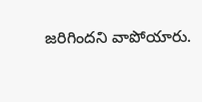జరిగిందని వాపోయారు.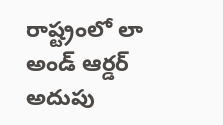రాష్ట్రంలో లా అండ్ ఆర్డర్ అదుపు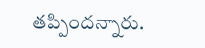తప్పిందన్నారు.